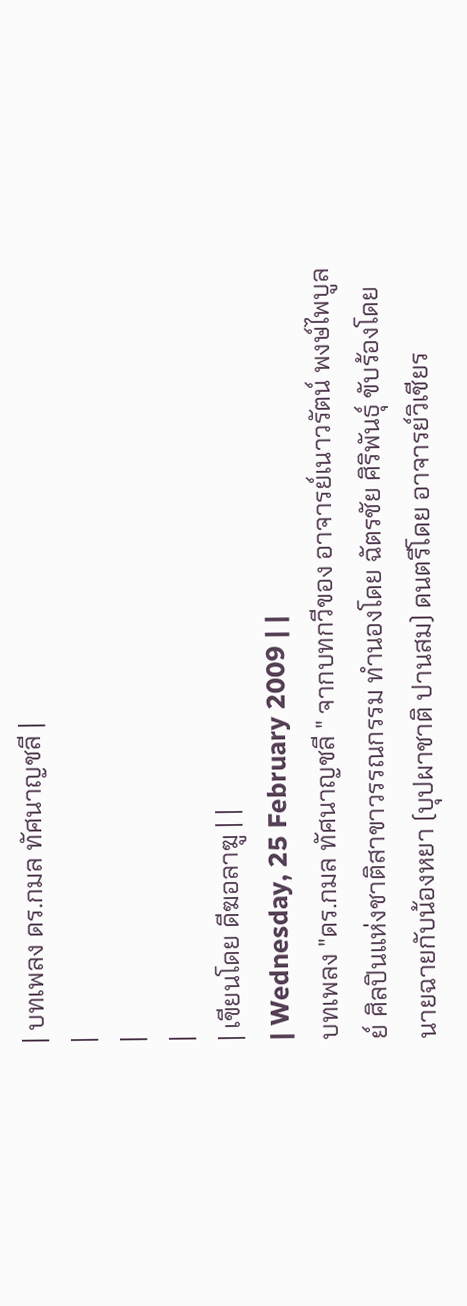| บทเพลง ดร.กมล ทัศนาญชลี |
|
|
|
| เขียนโดย ดีฆอลาฆู | |
| Wednesday, 25 February 2009 | |
บทเพลง "ดร.กมล ทัศนาญชลี " จากบทกวีของ อาจารย์เนาวรัตน์ พงษ์ไพบูลย์ ศิลปินแห่งชาติสาขาวรรณกรรม ทำนองโดย ฉัตรชัย ศิริพันธุ์ ขับร้องโดย นายฉายกับน้องหยา (บุปผาชาติ ปานสม) ดนตรีโดย อาจารย์วิเชียร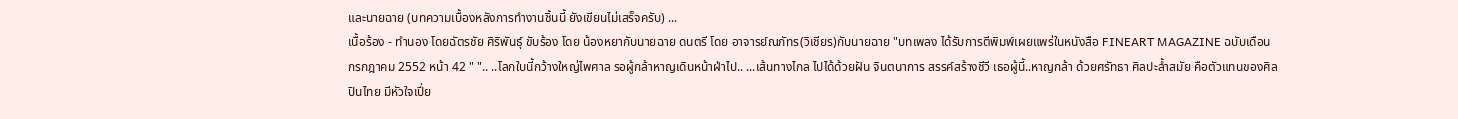และนายฉาย (บทความเบื้องหลังการทำงานชิ้นนี้ ยังเขียนไม่เสร็จครับ) ...
เนื้อร้อง - ทำนอง โดยฉัตรชัย ศิริพันธุ์ ขับร้อง โดย น้องหยากับนายฉาย ดนตรี โดย อาจารย์ณภัทร(วิเชียร)กับนายฉาย "บทเพลง ได้รับการตีพิมพ์เผยแพร่ในหนังสือ FINEART MAGAZINE ฉบับเดือน กรกฎาคม 2552 หน้า 42 " ".. ..โลกใบนี้กว้างใหญ่ไพศาล รอผู้กล้าหาญเดินหน้าฝ่าไป.. ...เส้นทางไกล ไปได้ด้วยฝัน จินตนาการ สรรค์สร้างชีวี เธอผู้นี้..หาญกล้า ด้วยศรัทธา ศิลปะล้ำสมัย คือตัวแทนของศิลปินไทย มีหัวใจเปี่ย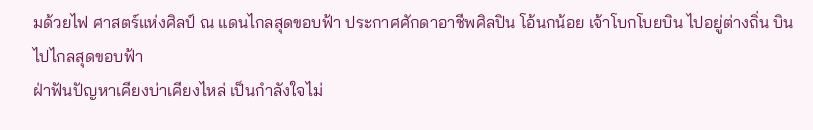มด้วยไฟ ศาสตร์แห่งศิลป์ ณ แดนไกลสุดขอบฟ้า ประกาศศักดาอาชีพศิลปิน โอ้นกน้อย เจ้าโบกโบยบิน ไปอยู่ต่างถิ่น บินไปไกลสุดขอบฟ้า
ฝ่าฟันปัญหาเคียงบ่าเคียงไหล่ เป็นกำลังใจไม่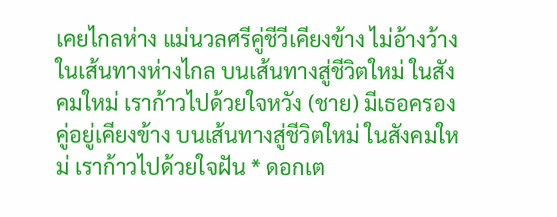เคยไกลห่าง แม่นวลศรีคู่ชีวีเคียงข้าง ไม่อ้างว้างในเส้นทางห่างไกล บนเส้นทางสู่ชีวิตใหม่ ในสังคมใหม่ เราก้าวไปด้วยใจหวัง (ชาย) มีเธอครองคู่อยู่เคียงข้าง บนเส้นทางสู่ชีวิตใหม่ ในสังคมใหม่ เราก้าวไปด้วยใจฝัน * ดอกเต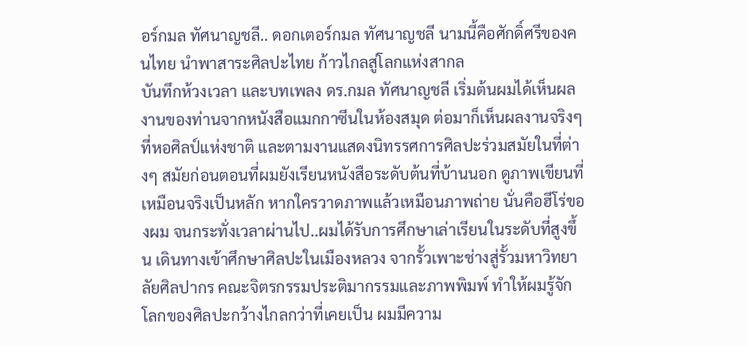อร์กมล ทัศนาญชลี.. ดอกเตอร์กมล ทัศนาญชลี นามนี้คือศักดิ์ศรีของคนไทย นำพาสาระศิลปะไทย ก้าวไกลสู่โลกแห่งสากล
บันทึกห้วงเวลา และบทเพลง ดร.กมล ทัศนาญชลี เริ่มต้นผมได้เห็นผลงานของท่านจากหนังสือแมกกาซีนในห้องสมุด ต่อมาก็เห็นผลงานจริงๆที่หอศิลป์แห่งชาติ และตามงานแสดงนิทรรศการศิลปะร่วมสมัยในที่ต่างๆ สมัยก่อนตอนที่ผมยังเรียนหนังสือระดับต้นที่บ้านนอก ดูภาพเขียนที่เหมือนจริงเป็นหลัก หากใครวาดภาพแล้วเหมือนภาพถ่าย นั่นคือฮีโร่ของผม จนกระทั่งเวลาผ่านไป..ผมได้รับการศึกษาเล่าเรียนในระดับที่สูงขึ้น เดินทางเข้าศึกษาศิลปะในเมืองหลวง จากรั้วเพาะช่างสู่รั้วมหาวิทยาลัยศิลปากร คณะจิตรกรรมประติมากรรมและภาพพิมพ์ ทำให้ผมรู้จักโลกของศิลปะกว้างไกลกว่าที่เคยเป็น ผมมีความ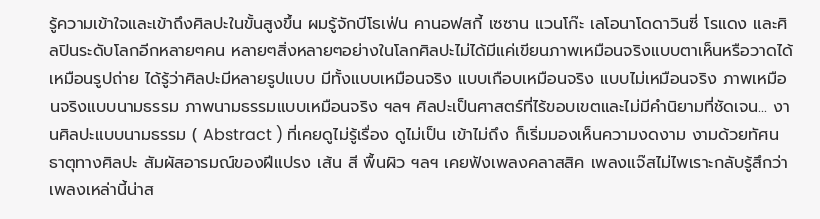รู้ความเข้าใจและเข้าถึงศิลปะในขั้นสูงขึ้น ผมรู้จักบีโธเฟ่น คานอฟสกี้ เซซาน แวนโก๊ะ เลโอนาโดดาวินซี่ โรแดง และศิลปินระดับโลกอีกหลายๆคน หลายๆสิ่งหลายๆอย่างในโลกศิลปะไม่ได้มีแค่เขียนภาพเหมือนจริงแบบตาเห็นหรือวาดได้เหมือนรูปถ่าย ได้รู้ว่าศิลปะมีหลายรูปแบบ มีทั้งแบบเหมือนจริง แบบเกือบเหมือนจริง แบบไม่เหมือนจริง ภาพเหมือนจริงแบบนามธรรม ภาพนามธรรมแบบเหมือนจริง ฯลฯ ศิลปะเป็นศาสตร์ที่ไร้ขอบเขตและไม่มีคำนิยามที่ชัดเจน... งานศิลปะแบบนามธรรม ( Abstract ) ที่เคยดูไม่รู้เรื่อง ดูไม่เป็น เข้าไม่ถึง ก็เริ่มมองเห็นความงดงาม งามด้วยทัศนธาตุทางศิลปะ สัมผัสอารมณ์ของฝีแปรง เส้น สี พื้นผิว ฯลฯ เคยฟังเพลงคลาสสิค เพลงแจ๊สไม่ไพเราะกลับรู้สึกว่าเพลงเหล่านี้น่าส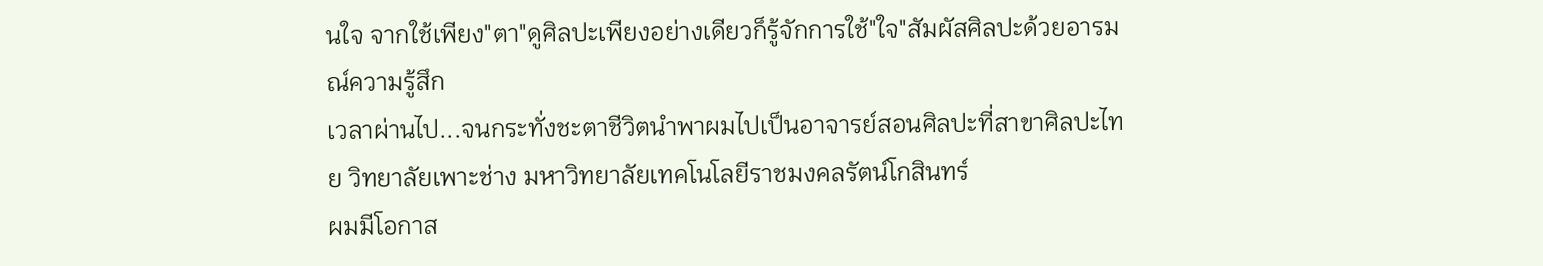นใจ จากใช้เพียง"ตา"ดูศิลปะเพียงอย่างเดียวก็รู้จักการใช้"ใจ"สัมผัสศิลปะด้วยอารมณ์ความรู้สึก
เวลาผ่านไป...จนกระทั่งชะตาชีวิตนำพาผมไปเป็นอาจารย์สอนศิลปะที่สาขาศิลปะไทย วิทยาลัยเพาะช่าง มหาวิทยาลัยเทคโนโลยีราชมงคลรัตน์โกสินทร์
ผมมีโอกาส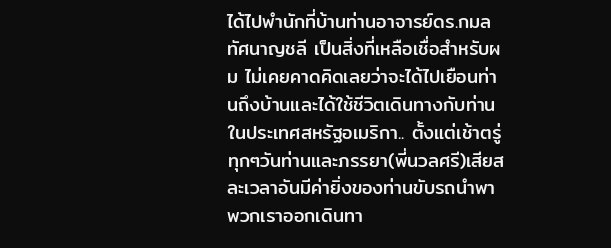ได้ไปพำนักที่บ้านท่านอาจารย์ดร.กมล ทัศนาญชลี เป็นสิ่งที่เหลือเชื่อสำหรับผม ไม่เคยคาดคิดเลยว่าจะได้ไปเยือนท่านถึงบ้านและได้ใช้ชีวิตเดินทางกับท่านในประเทศสหรัฐอเมริกา.. ตั้งแต่เช้าตรู่ทุกๆวันท่านและภรรยา(พี่นวลศรี)เสียสละเวลาอันมีค่ายิ่งของท่านขับรถนำพาพวกเราออกเดินทา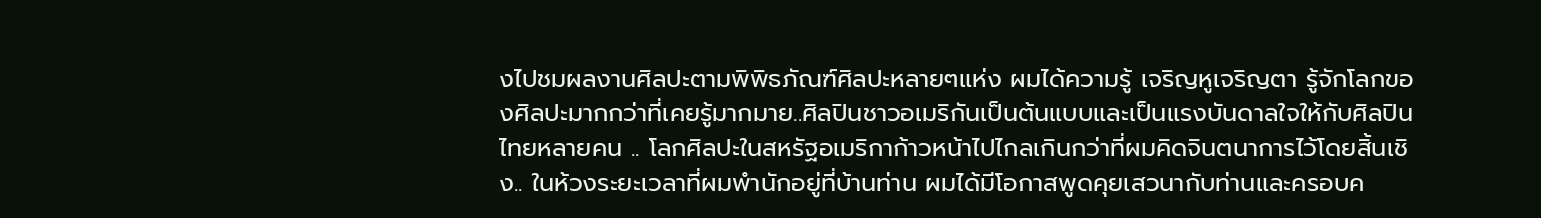งไปชมผลงานศิลปะตามพิพิธภัณฑ์ศิลปะหลายๆแห่ง ผมได้ความรู้ เจริญหูเจริญตา รู้จักโลกของศิลปะมากกว่าที่เคยรู้มากมาย..ศิลปินชาวอเมริกันเป็นต้นแบบและเป็นแรงบันดาลใจให้กับศิลปินไทยหลายคน .. โลกศิลปะในสหรัฐอเมริกาก้าวหน้าไปไกลเกินกว่าที่ผมคิดจินตนาการไว้โดยสิ้นเชิง.. ในห้วงระยะเวลาที่ผมพำนักอยู่ที่บ้านท่าน ผมได้มีโอกาสพูดคุยเสวนากับท่านและครอบค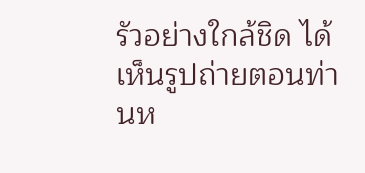รัวอย่างใกล้ชิด ได้เห็นรูปถ่ายตอนท่านห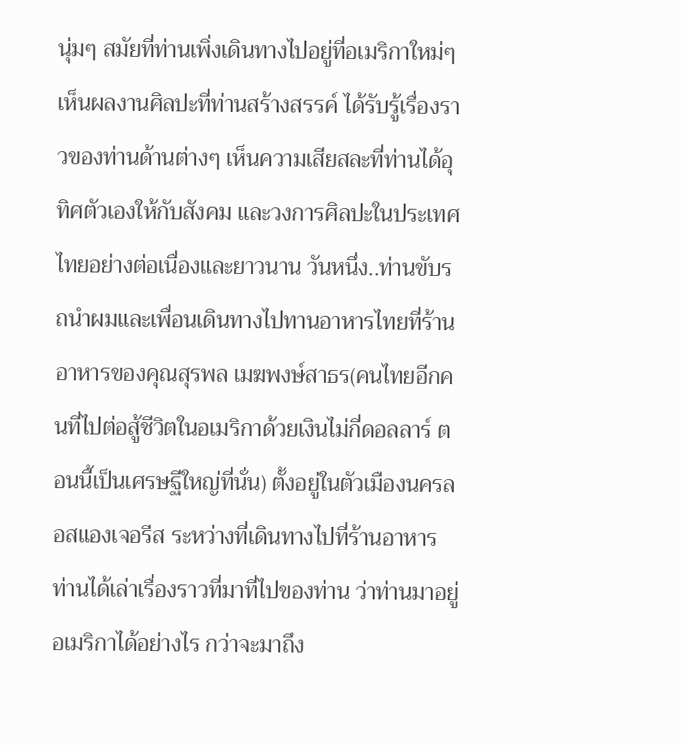นุ่มๆ สมัยที่ท่านเพิ่งเดินทางไปอยู่ที่อเมริกาใหม่ๆ เห็นผลงานศิลปะที่ท่านสร้างสรรค์ ได้รับรู้เรื่องราวของท่านด้านต่างๆ เห็นความเสียสละที่ท่านได้อุทิศตัวเองให้กับสังคม และวงการศิลปะในประเทศไทยอย่างต่อเนื่องและยาวนาน วันหนึ่ง..ท่านขับรถนำผมและเพื่อนเดินทางไปทานอาหารไทยที่ร้านอาหารของคุณสุรพล เมฆพงษ์สาธร(คนไทยอีกคนที่ไปต่อสู้ชีวิตในอเมริกาด้วยเงินไม่กี่ดอลลาร์ ตอนนี้เป็นเศรษฐีใหญ่ที่นั่น) ตั้งอยู่ในตัวเมืองนครลอสแองเจอรีส ระหว่างที่เดินทางไปที่ร้านอาหาร ท่านได้เล่าเรื่องราวที่มาที่ไปของท่าน ว่าท่านมาอยู่อเมริกาได้อย่างไร กว่าจะมาถึง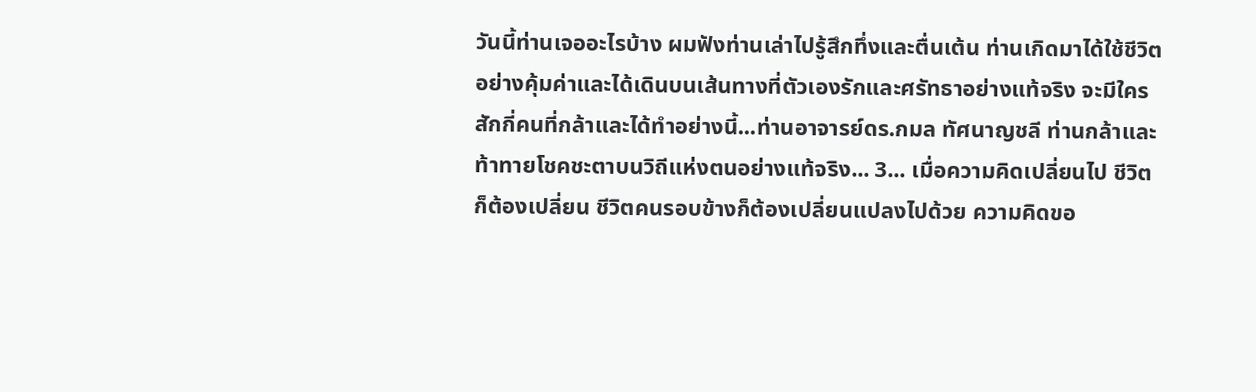วันนี้ท่านเจออะไรบ้าง ผมฟังท่านเล่าไปรู้สึกทึ่งและตื่นเต้น ท่านเกิดมาได้ใช้ชีวิตอย่างคุ้มค่าและได้เดินบนเส้นทางที่ตัวเองรักและศรัทธาอย่างแท้จริง จะมีใครสักกี่คนที่กล้าและได้ทำอย่างนี้...ท่านอาจารย์ดร.กมล ทัศนาญชลี ท่านกล้าและท้าทายโชคชะตาบนวิถีแห่งตนอย่างแท้จริง... 3... เมื่อความคิดเปลี่ยนไป ชีวิตก็ต้องเปลี่ยน ชีวิตคนรอบข้างก็ต้องเปลี่ยนแปลงไปด้วย ความคิดขอ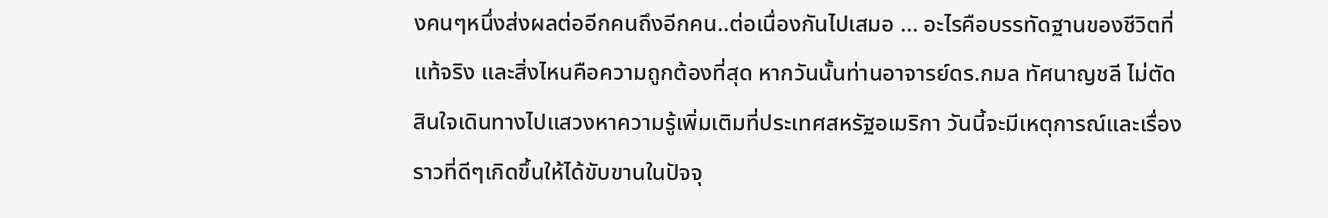งคนๆหนึ่งส่งผลต่ออีกคนถึงอีกคน..ต่อเนื่องกันไปเสมอ ... อะไรคือบรรทัดฐานของชีวิตที่แท้จริง และสิ่งไหนคือความถูกต้องที่สุด หากวันนั้นท่านอาจารย์ดร.กมล ทัศนาญชลี ไม่ตัดสินใจเดินทางไปแสวงหาความรู้เพิ่มเติมที่ประเทศสหรัฐอเมริกา วันนี้จะมีเหตุการณ์และเรื่องราวที่ดีๆเกิดขึ้นให้ได้ขับขานในปัจจุ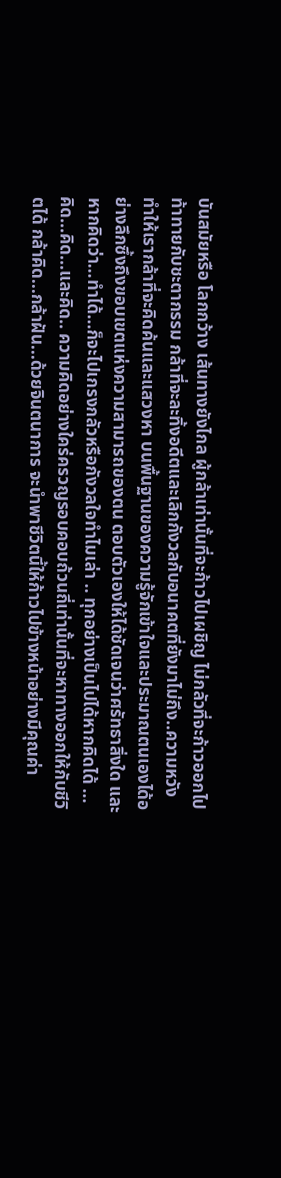บันสมัยหรือ โลกกว้าง เส้นทางยังไกล ผู้กล้าเท่านั้นที่จะก้าวไปเผชิญ ไม่กลัวที่จะก้าวออกไปท้าทายกับชะตากรรม กล้าที่จะละทิ้งอดีตและเลิกกังวลกับอนาคตที่ยังมาไม่ถึง..ความหวังทำให้เรากล้าที่จะคิดค้นและแสวงหา บนพื้นฐานของความรู้จักเข้าใจและประมาณตนเองได้อย่างลึกซึ้งถึงขอบเขตแห่งความสามารถของตน ตอบตัวเองให้ได้ชัดเจนว่าศรัทธาสิ่งใด และหากคิดว่า...ทำได้...ก็จะไปเกรงกลัวหรือกังวลใจทำไมเล่า .. ทุกอย่างเป็นไปได้หากคิดได้ ...คิด...คิด...และคิด.. ความคิดอย่างใคร่ครวญรอบคอบถ้วนถี่เท่านั้นที่จะหาทางออกให้กับชีวิตได้ กล้าคิด...กล้าฝัน...ด้วยจินตนาการ จะนำพาชีวิตนี้ให้ก้าวไปข้างหน้าอย่างมีคุณค่า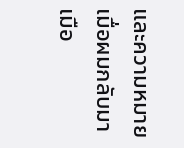และความหมาย
เมื่อผมกลับมาเมือ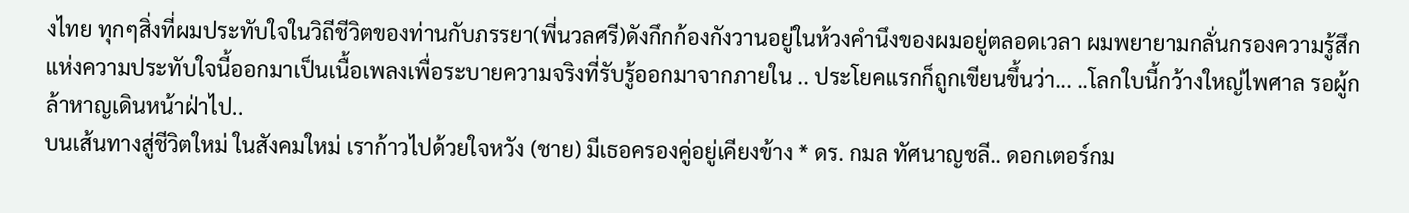งไทย ทุกๆสิ่งที่ผมประทับใจในวิถีชีวิตของท่านกับภรรยา(พี่นวลศรี)ดังกึกก้องกังวานอยู่ในห้วงคำนึงของผมอยู่ตลอดเวลา ผมพยายามกลั่นกรองความรู้สึกแห่งความประทับใจนี้ออกมาเป็นเนื้อเพลงเพื่อระบายความจริงที่รับรู้ออกมาจากภายใน .. ประโยคแรกก็ถูกเขียนขึ้นว่า... ..โลกใบนี้กว้างใหญ่ไพศาล รอผู้กล้าหาญเดินหน้าฝ่าไป..
บนเส้นทางสู่ชีวิตใหม่ ในสังคมใหม่ เราก้าวไปด้วยใจหวัง (ชาย) มีเธอครองคู่อยู่เคียงข้าง * ดร. กมล ทัศนาญชลี.. ดอกเตอร์กม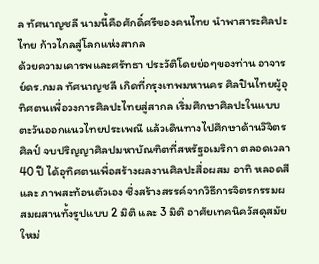ล ทัศนาญชลี นามนี้คือศักดิ์ศรีของคนไทย นำพาสาระศิลปะไทย ก้าวไกลสู่โลกแห่งสากล
ด้วยความเคารพและศรัทธา ประวัติโดยย่อๆของท่าน อาจารย์ดร.กมล ทัศนาญชลี เกิดที่กรุงเทพมหานคร ศิลปินไทยผู้อุทิศตนเพื่อวงการศิลปะไทยสู่สากล เริ่มศึกษาศิลปะในแบบตะวันออกแนวไทยประเพณี แล้วเดินทางไปศึกษาด้านวิจิตรศิลป์ จบปริญญาศิลปมหาบัณฑิตที่สหรัฐอเมริกา ตลอดเวลา 40 ปี ได้อุทิศตนเพื่อสร้างผลงานศิลปะสื่อผสม อาทิ หลอดสี และ ภาพสะท้อนตัวเอง ซึ่งสร้างสรรค์จากวิธีการจิตรกรรมผสมผสานทั้งรูปแบบ 2 มิติ และ 3 มิติ อาศัยเทคนิควัสดุสมัยใหม่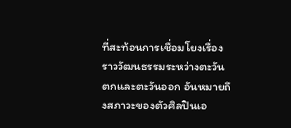ที่สะท้อนการเชื่อมโยงเรื่องราววัฒนธรรมระหว่างตะวันตกและตะวันออก อันหมายถึงสภาวะของตัวศิลปินเอ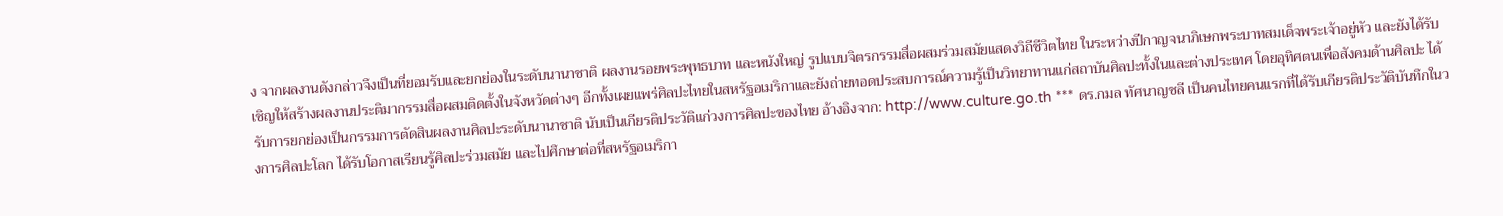ง จากผลงานดังกล่าวจึงเป็นที่ยอมรับและยกย่องในระดับนานาชาติ ผลงานรอยพระพุทธบาท และหนังใหญ่ รูปแบบจิตรกรรมสื่อผสมร่วมสมัยแสดงวิถีชีวิตไทย ในระหว่างปีกาญจนาภิเษกพระบาทสมเด็จพระเจ้าอยู่หัว และยังได้รับเชิญให้สร้างผลงานประติมากรรมสื่อผสมติดตั้งในจังหวัดต่างๆ อีกทั้งเผยแพร่ศิลปะไทยในสหรัฐอเมริกาและยังถ่ายทอดประสบการณ์ความรู้เป็นวิทยาทานแก่สถาบันศิลปะทั้งในและต่างประเทศ โดยอุทิศตนเพื่อสังคมด้านศิลปะ ได้รับการยกย่องเป็นกรรมการตัดสินผลงานศิลปะระดับนานาชาติ นับเป็นเกียรติประวัติแก่วงการศิลปะของไทย อ้างอิงจาก: http://www.culture.go.th *** ดร.กมล ทัศนาญชลี เป็นคนไทยคนแรกที่ได้รับเกียรติประวัติบันทึกในวงการศิลปะโลก ได้รับโอกาสเรียนรู้ศิลปะร่วมสมัย และไปศึกษาต่อที่สหรัฐอเมริกา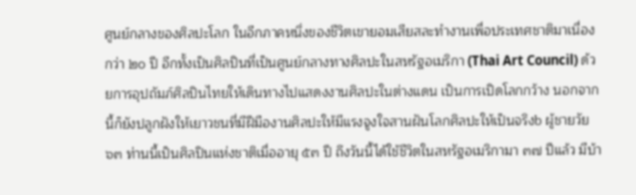ศูนย์กลางของศิลปะโลก ในอีกภาคหนึ่งของชีวิตเขายอมเสียสละทำงานเพื่อประเทศชาติมาเนื่องกว่า ๒๐ ปี อีกทั้งเป็นศิลปินที่เป็นศูนย์กลางทางศิลปะในสหรัฐอเมริกา (Thai Art Council) ด้วยการอุปถัมภ์ศิลปินไทยให้เดินทางไปแสดงงานศิลปะในต่างแดน เป็นการเปิดโลกกว้าง นอกจากนี้ก็ยังปลูกฝังให้เยาวชนที่มีฝีมืองานศิลปะให้มีแรงจูงใจสานฝันโลกศิลปะให้เป็นจริงb ผู้ชายวัย ๖๓ ท่านนี้เป็นศิลปินแห่งชาติเมื่ออายุ ๕๓ ปี ถึงวันนี้ได้ใช้ชีวิตในสหรัฐอเมริกามา ๓๗ ปีแล้ว มีบ้า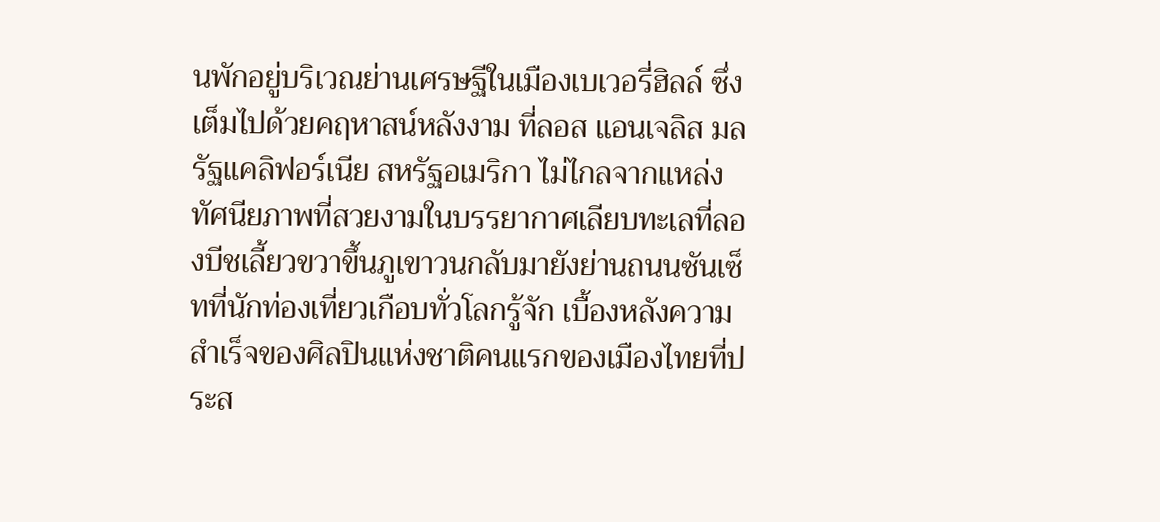นพักอยู่บริเวณย่านเศรษฐีในเมืองเบเวอรี่ฮิลล์ ซึ่งเต็มไปด้วยคฤหาสน์หลังงาม ที่ลอส แอนเจลิส มลรัฐแคลิฟอร์เนีย สหรัฐอเมริกา ไม่ไกลจากแหล่งทัศนียภาพที่สวยงามในบรรยากาศเลียบทะเลที่ลองบีชเลี้ยวขวาขึ้นภูเขาวนกลับมายังย่านถนนซันเซ็ทที่นักท่องเที่ยวเกือบทั่วโลกรู้จัก เบื้องหลังความสำเร็จของศิลปินแห่งชาติคนแรกของเมืองไทยที่ประส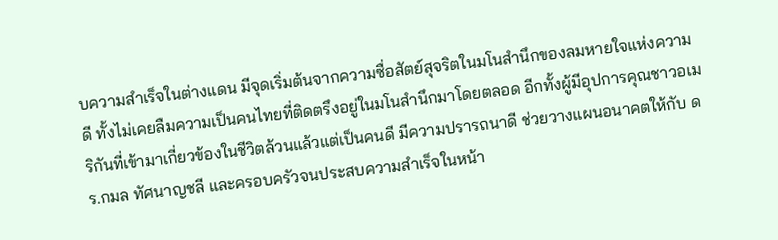บความสำเร็จในต่างแดน มีจุดเริ่มต้นจากความซื่อสัตย์สุจริตในมโนสำนึกของลมหายใจแห่งความดี ทั้งไม่เคยลืมความเป็นคนไทยที่ติดตรึงอยู่ในมโนสำนึกมาโดยตลอด อีกทั้งผู้มีอุปการคุณชาวอเมริกันที่เข้ามาเกี่ยวข้องในชีวิตล้วนแล้วแต่เป็นคนดี มีความปรารถนาดี ช่วยวางแผนอนาคตให้กับ ดร.กมล ทัศนาญชลี และครอบครัวจนประสบความสำเร็จในหน้า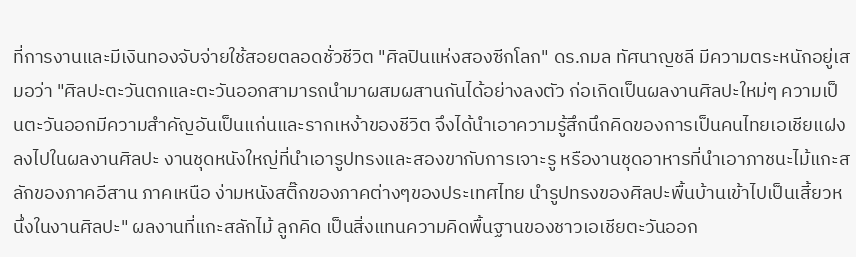ที่การงานและมีเงินทองจับจ่ายใช้สอยตลอดชั่วชีวิต "ศิลปินแห่งสองซีกโลก" ดร.กมล ทัศนาญชลี มีความตระหนักอยู่เสมอว่า "ศิลปะตะวันตกและตะวันออกสามารถนำมาผสมผสานกันได้อย่างลงตัว ก่อเกิดเป็นผลงานศิลปะใหม่ๆ ความเป็นตะวันออกมีความสำคัญอันเป็นแก่นและรากเหง้าของชีวิต จึงได้นำเอาความรู้สึกนึกคิดของการเป็นคนไทยเอเชียแฝงลงไปในผลงานศิลปะ งานชุดหนังใหญ่ที่นำเอารูปทรงและสองขากับการเจาะรู หรืองานชุดอาหารที่นำเอาภาชนะไม้แกะสลักของภาคอีสาน ภาคเหนือ ง่ามหนังสติ๊กของภาคต่างๆของประเทศไทย นำรูปทรงของศิลปะพื้นบ้านเข้าไปเป็นเสี้ยวหนึ่งในงานศิลปะ" ผลงานที่แกะสลักไม้ ลูกคิด เป็นสิ่งแทนความคิดพื้นฐานของชาวเอเชียตะวันออก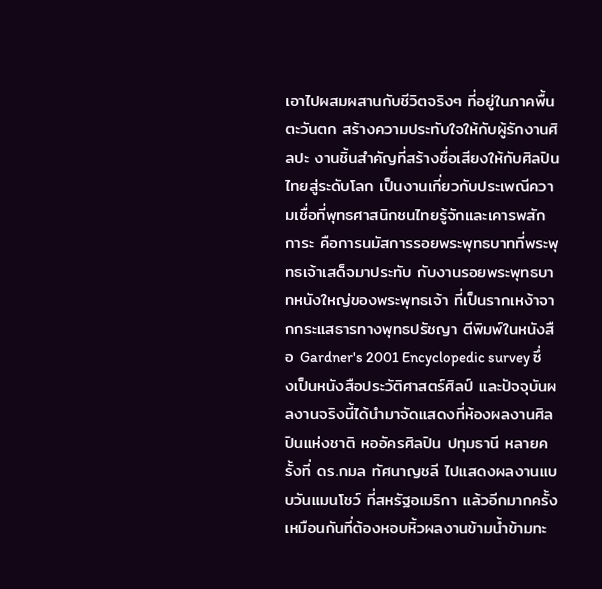เอาไปผสมผสานกับชีวิตจริงๆ ที่อยู่ในภาคพื้นตะวันตก สร้างความประทับใจให้กับผู้รักงานศิลปะ งานชิ้นสำคัญที่สร้างชื่อเสียงให้กับศิลปินไทยสู่ระดับโลก เป็นงานเกี่ยวกับประเพณีความเชื่อที่พุทธศาสนิกชนไทยรู้จักและเคารพสักการะ คือการนมัสการรอยพระพุทธบาทที่พระพุทธเจ้าเสด็จมาประทับ กับงานรอยพระพุทธบาทหนังใหญ่ของพระพุทธเจ้า ที่เป็นรากเหง้าจากกระแสธารทางพุทธปรัชญา ตีพิมพ์ในหนังสือ Gardner's 2001 Encyclopedic survey ซึ่งเป็นหนังสือประวัติศาสตร์ศิลป์ และปัจจุบันผลงานจริงนี้ได้นำมาจัดแสดงที่ห้องผลงานศิลปินแห่งชาติ หออัครศิลปิน ปทุมธานี หลายครั้งที่ ดร.กมล ทัศนาญชลี ไปแสดงผลงานแบบวันแมนโชว์ ที่สหรัฐอเมริกา แล้วอีกมากครั้งเหมือนกันที่ต้องหอบหิ้วผลงานข้ามน้ำข้ามทะ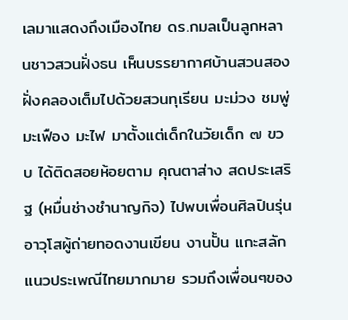เลมาแสดงถึงเมืองไทย ดร.กมลเป็นลูกหลานชาวสวนฝั่งธน เห็นบรรยากาศบ้านสวนสองฝั่งคลองเต็มไปด้วยสวนทุเรียน มะม่วง ชมพู่ มะเฟือง มะไฟ มาตั้งแต่เด็กในวัยเด็ก ๗ ขวบ ได้ติดสอยห้อยตาม คุณตาส่าง สดประเสริฐ (หมื่นช่างชำนาญกิจ) ไปพบเพื่อนศิลปินรุ่นอาวุโสผู้ถ่ายทอดงานเขียน งานปั้น แกะสลักแนวประเพณีไทยมากมาย รวมถึงเพื่อนๆของ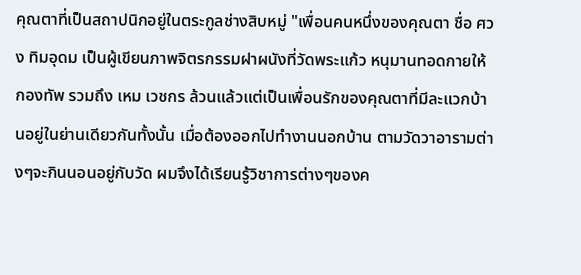คุณตาที่เป็นสถาปนิกอยู่ในตระกูลช่างสิบหมู่ "เพื่อนคนหนึ่งของคุณตา ชื่อ ศวง ทิมอุดม เป็นผู้เขียนภาพจิตรกรรมฝาผนังที่วัดพระแก้ว หนุมานทอดกายให้กองทัพ รวมถึง เหม เวชกร ล้วนแล้วแต่เป็นเพื่อนรักของคุณตาที่มีละแวกบ้านอยู่ในย่านเดียวกันทั้งนั้น เมื่อต้องออกไปทำงานนอกบ้าน ตามวัดวาอารามต่างๆจะกินนอนอยู่กับวัด ผมจึงได้เรียนรู้วิชาการต่างๆของค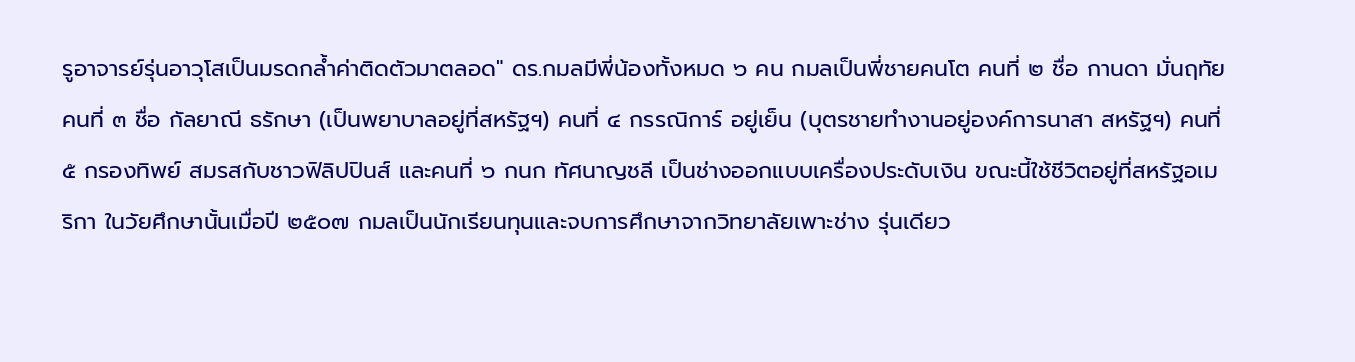รูอาจารย์รุ่นอาวุโสเป็นมรดกล้ำค่าติดตัวมาตลอด" ดร.กมลมีพี่น้องทั้งหมด ๖ คน กมลเป็นพี่ชายคนโต คนที่ ๒ ชื่อ กานดา มั่นฤทัย คนที่ ๓ ชื่อ กัลยาณี ธรักษา (เป็นพยาบาลอยู่ที่สหรัฐฯ) คนที่ ๔ กรรณิการ์ อยู่เย็น (บุตรชายทำงานอยู่องค์การนาสา สหรัฐฯ) คนที่ ๕ กรองทิพย์ สมรสกับชาวฟิลิปปินส์ และคนที่ ๖ กนก ทัศนาญชลี เป็นช่างออกแบบเครื่องประดับเงิน ขณะนี้ใช้ชีวิตอยู่ที่สหรัฐอเมริกา ในวัยศึกษานั้นเมื่อปี ๒๕๐๗ กมลเป็นนักเรียนทุนและจบการศึกษาจากวิทยาลัยเพาะช่าง รุ่นเดียว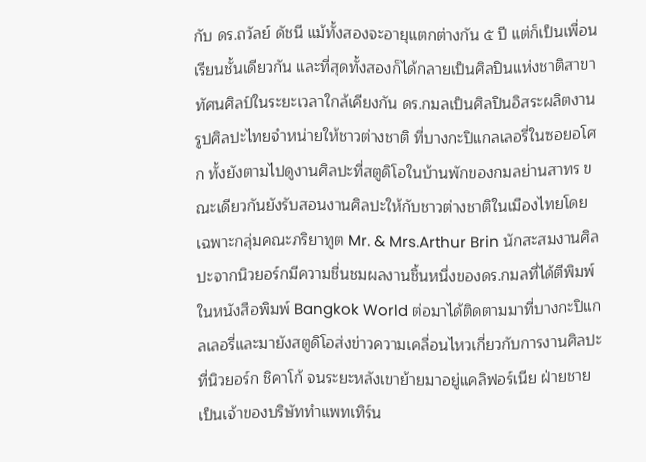กับ ดร.ถวัลย์ ดัชนี แม้ทั้งสองจะอายุแตกต่างกัน ๕ ปี แต่ก็เป็นเพื่อนเรียนชั้นเดียวกัน และที่สุดทั้งสองก็ได้กลายเป็นศิลปินแห่งชาติสาขาทัศนศิลป์ในระยะเวลาใกล้เคียงกัน ดร.กมลเป็นศิลปินอิสระผลิตงานรูปศิลปะไทยจำหน่ายให้ชาวต่างชาติ ที่บางกะปิแกลเลอรี่ในซอยอโศก ทั้งยังตามไปดูงานศิลปะที่สตูดิโอในบ้านพักของกมลย่านสาทร ขณะเดียวกันยังรับสอนงานศิลปะให้กับชาวต่างชาติในเมืองไทยโดยเฉพาะกลุ่มคณะภริยาทูต Mr. & Mrs.Arthur Brin นักสะสมงานศิลปะจากนิวยอร์กมีความชื่นชมผลงานชิ้นหนึ่งของดร.กมลที่ได้ตีพิมพ์ในหนังสือพิมพ์ Bangkok World ต่อมาได้ติดตามมาที่บางกะปิแกลเลอรี่และมายังสตูดิโอส่งข่าวความเคลื่อนไหวเกี่ยวกับการงานศิลปะที่นิวยอร์ก ชิคาโก้ จนระยะหลังเขาย้ายมาอยู่แคลิฟอร์เนีย ฝ่ายชายเป็นเจ้าของบริษัททำแพทเทิร์น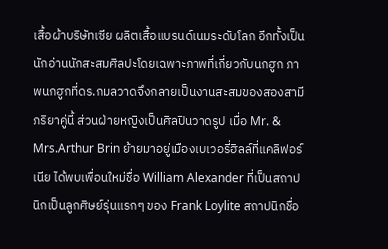เสื้อผ้าบริษัทเซีย ผลิตเสื้อแบรนด์เนมระดับโลก อีกทั้งเป็นนักอ่านนักสะสมศิลปะโดยเฉพาะภาพที่เกี่ยวกับนกฮูก ภาพนกฮูกที่ดร.กมลวาดจึงกลายเป็นงานสะสมของสองสามีภริยาคู่นี้ ส่วนฝ่ายหญิงเป็นศิลปินวาดรูป เมื่อ Mr. & Mrs.Arthur Brin ย้ายมาอยู่เมืองเบเวอรี่ฮิลล์ที่แคลิฟอร์เนีย ได้พบเพื่อนใหม่ชื่อ William Alexander ที่เป็นสถาปนิกเป็นลูกศิษย์รุ่นแรกๆ ของ Frank Loylite สถาปนิกชื่อ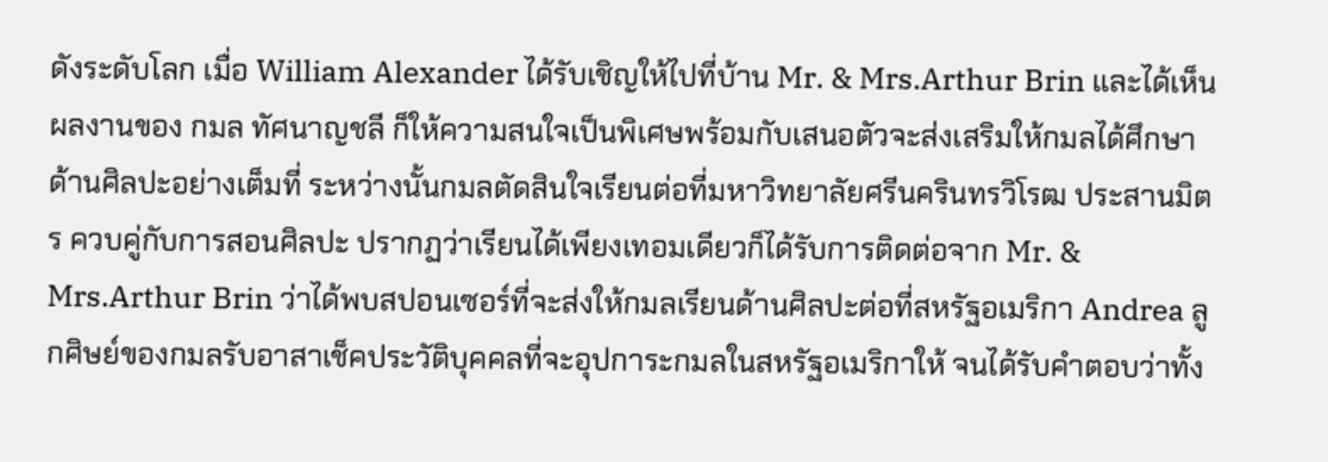ดังระดับโลก เมื่อ William Alexander ได้รับเชิญให้ไปที่บ้าน Mr. & Mrs.Arthur Brin และได้เห็นผลงานของ กมล ทัศนาญชลี ก็ให้ความสนใจเป็นพิเศษพร้อมกับเสนอตัวจะส่งเสริมให้กมลได้ศึกษาด้านศิลปะอย่างเต็มที่ ระหว่างนั้นกมลตัดสินใจเรียนต่อที่มหาวิทยาลัยศรีนครินทรวิโรฒ ประสานมิตร ควบคู่กับการสอนศิลปะ ปรากฏว่าเรียนได้เพียงเทอมเดียวก็ได้รับการติดต่อจาก Mr. & Mrs.Arthur Brin ว่าได้พบสปอนเซอร์ที่จะส่งให้กมลเรียนด้านศิลปะต่อที่สหรัฐอเมริกา Andrea ลูกศิษย์ของกมลรับอาสาเช็คประวัติบุคคลที่จะอุปการะกมลในสหรัฐอเมริกาให้ จนได้รับคำตอบว่าทั้ง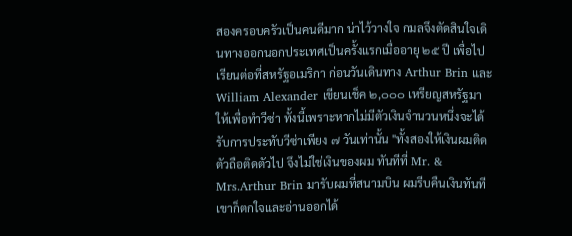สองครอบครัวเป็นคนดีมาก น่าไว้วางใจ กมลจึงตัดสินใจเดินทางออกนอกประเทศเป็นครั้งแรกเมื่ออายุ ๒๕ ปี เพื่อไปเรียนต่อที่สหรัฐอเมริกา ก่อนวันเดินทาง Arthur Brin และ William Alexander เขียนเช็ค ๒,๐๐๐ เหรียญสหรัฐมาให้เพื่อทำวีซ่า ทั้งนี้เพราะหากไม่มีตัวเงินจำนวนหนึ่งจะได้รับการประทับวีซ่าเพียง ๗ วันเท่านั้น "ทั้งสองให้เงินผมติดตัวถือติดตัวไป จึงไม่ใช่เงินของผม ทันทีที่ Mr. & Mrs.Arthur Brin มารับผมที่สนามบิน ผมรีบคืนเงินทันที เขาก็ตกใจและอ่านออกได้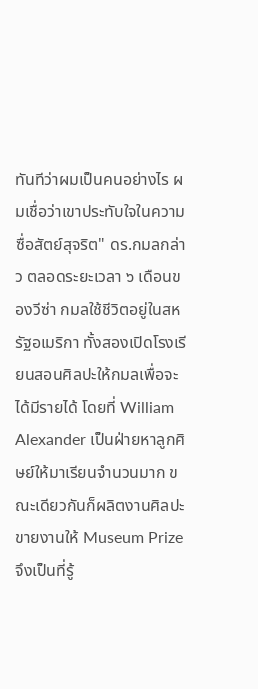ทันทีว่าผมเป็นคนอย่างไร ผมเชื่อว่าเขาประทับใจในความซื่อสัตย์สุจริต" ดร.กมลกล่าว ตลอดระยะเวลา ๖ เดือนของวีซ่า กมลใช้ชีวิตอยู่ในสหรัฐอเมริกา ทั้งสองเปิดโรงเรียนสอนศิลปะให้กมลเพื่อจะได้มีรายได้ โดยที่ William Alexander เป็นฝ่ายหาลูกศิษย์ให้มาเรียนจำนวนมาก ขณะเดียวกันก็ผลิตงานศิลปะขายงานให้ Museum Prize จึงเป็นที่รู้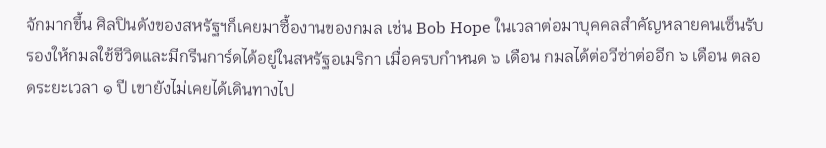จักมากขึ้น ศิลปินดังของสหรัฐฯก็เคยมาซื้องานของกมล เช่น Bob Hope ในเวลาต่อมาบุคคลสำคัญหลายคนเซ็นรับรองให้กมลใช้ชีวิตและมีกรีนการ์ดได้อยู่ในสหรัฐอเมริกา เมื่อครบกำหนด ๖ เดือน กมลได้ต่อวีซ่าต่ออีก ๖ เดือน ตลอดระยะเวลา ๑ ปี เขายังไม่เคยได้เดินทางไป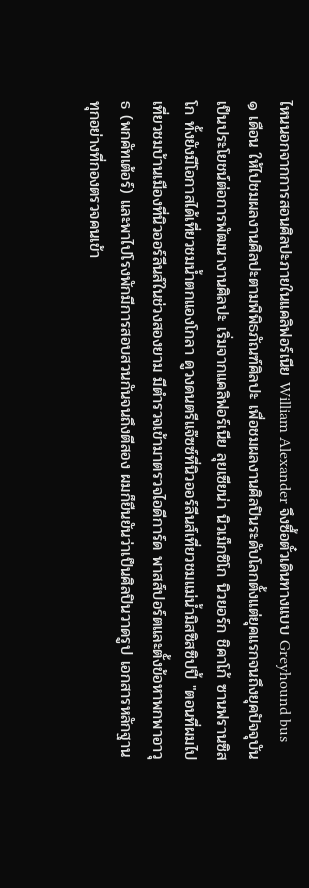ไหนนอกจากการสอนศิลปะภายในแคลิฟอร์เนีย William Alexander จึงซื้อตั๋วเดินทางแบบ Greyhound bus ๑ เดือน ให้ไปชมผลงานศิลปะตามพิพิธภัณฑ์ศิลปะ เพื่อชมผลงานศิลปินระดับโลกตั้งแต่ยุคแรกจนถึงยุคปัจจุบัน เป็นประโยชน์ต่อการพัฒนางานศิลปะ เริ่มจากแคลิฟอร์เนีย ลุยเซียน่า นิวเม็กซิโก นิวยอร์ก ชิคาโก้ ซานฟรานซิสโก ทั้งยังมีโอกาสได้เที่ยวชมน้ำตกแองโกลา ดูวงดนตรีแจ๊ซซ์ที่นิวออร์ลีนส์เที่ยวชมแม่น้ำมิสซิสซิปปี้ "ตอนที่ผมไปเที่ยวชมบ้านเมืองที่นิวออร์ลีนส์ในช่วงสองยาม มีตำรวจเข้ามาตรวจไอดีการ์ด พาสส์ปอร์ตและตั้งข้อหาพกพาอาวุธ (พกคัทเต้อร์) และพาไปโรงพักมีการสอบสวนกันจนถึงตีสอง ผมก็ยืนยันว่าเป็นศิลปินวาดรูป เอกสารหลักฐานทุกอย่างที่กองตรวจคนเข้า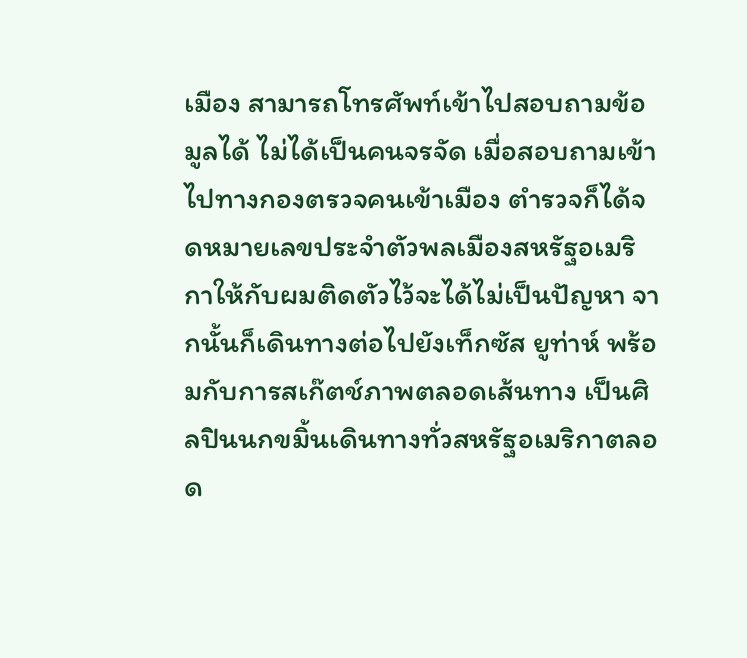เมือง สามารถโทรศัพท์เข้าไปสอบถามข้อมูลได้ ไม่ได้เป็นคนจรจัด เมื่อสอบถามเข้าไปทางกองตรวจคนเข้าเมือง ตำรวจก็ได้จดหมายเลขประจำตัวพลเมืองสหรัฐอเมริกาให้กับผมติดตัวไว้จะได้ไม่เป็นปัญหา จากนั้นก็เดินทางต่อไปยังเท็กซัส ยูท่าห์ พร้อมกับการสเก๊ตช์ภาพตลอดเส้นทาง เป็นศิลปินนกขมิ้นเดินทางทั่วสหรัฐอเมริกาตลอด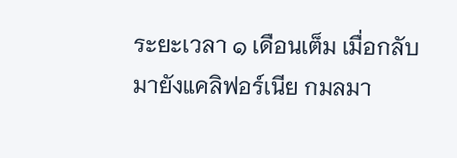ระยะเวลา ๑ เดือนเต็ม เมื่อกลับมายังแคลิฟอร์เนีย กมลมา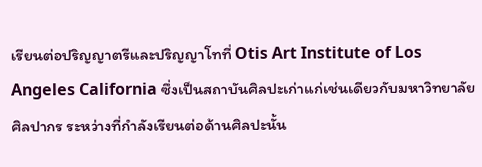เรียนต่อปริญญาตรีและปริญญาโทที่ Otis Art Institute of Los Angeles California ซึ่งเป็นสถาบันศิลปะเก่าแก่เช่นเดียวกับมหาวิทยาลัยศิลปากร ระหว่างที่กำลังเรียนต่อด้านศิลปะนั้น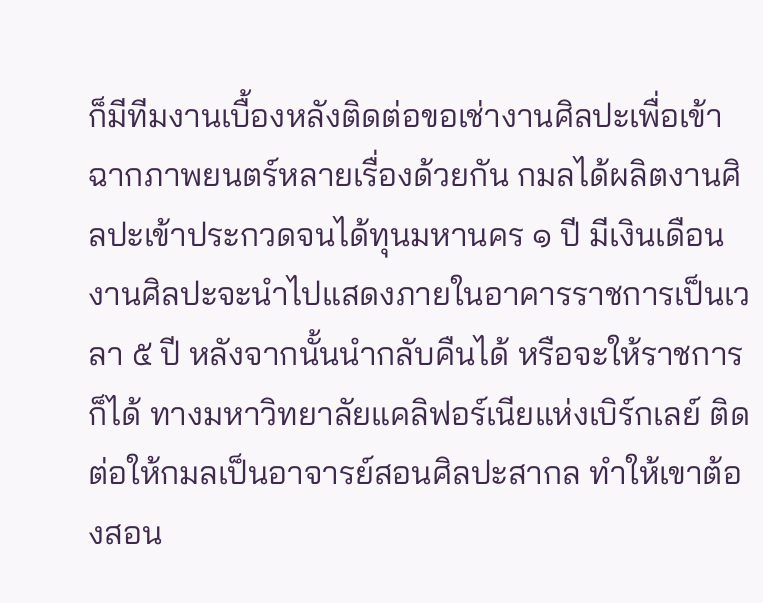ก็มีทีมงานเบื้องหลังติดต่อขอเช่างานศิลปะเพื่อเข้าฉากภาพยนตร์หลายเรื่องด้วยกัน กมลได้ผลิตงานศิลปะเข้าประกวดจนได้ทุนมหานคร ๑ ปี มีเงินเดือน งานศิลปะจะนำไปแสดงภายในอาคารราชการเป็นเวลา ๕ ปี หลังจากนั้นนำกลับคืนได้ หรือจะให้ราชการก็ได้ ทางมหาวิทยาลัยแคลิฟอร์เนียแห่งเบิร์กเลย์ ติดต่อให้กมลเป็นอาจารย์สอนศิลปะสากล ทำให้เขาต้องสอน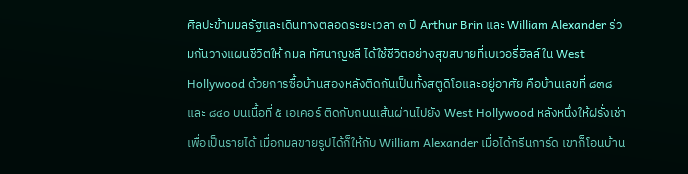ศิลปะข้ามมลรัฐและเดินทางตลอดระยะเวลา ๓ ปี Arthur Brin และ William Alexander ร่วมกันวางแผนชีวิตให้ กมล ทัศนาญชลี ได้ใช้ชีวิตอย่างสุขสบายที่เบเวอรี่ฮิลล์ใน West Hollywood ด้วยการซื้อบ้านสองหลังติดกันเป็นทั้งสตูดิโอและอยู่อาศัย คือบ้านเลขที่ ๘๓๘ และ ๘๔๐ บนเนื้อที่ ๕ เอเคอร์ ติดกับถนนเส้นผ่านไปยัง West Hollywood หลังหนึ่งให้ฝรั่งเช่าเพื่อเป็นรายได้ เมื่อกมลขายรูปได้ก็ให้กับ William Alexander เมื่อได้กรีนการ์ด เขาก็โอนบ้าน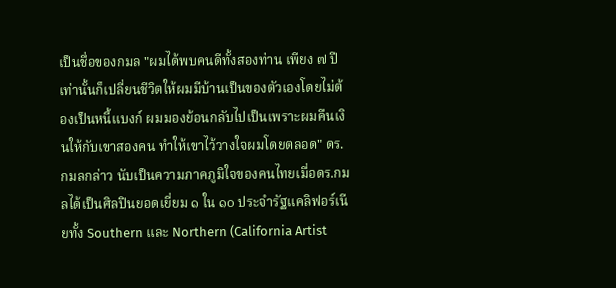เป็นชื่อของกมล "ผมได้พบคนดีทั้งสองท่าน เพียง ๗ ปีเท่านั้นก็เปลี่ยนชีวิตให้ผมมีบ้านเป็นของตัวเองโดยไม่ต้องเป็นหนี้แบงก์ ผมมองย้อนกลับไปเป็นเพราะผมคืนเงินให้กับเขาสองคน ทำให้เขาไว้วางใจผมโดยตลอด" ดร.กมลกล่าว นับเป็นความภาคภูมิใจของคนไทยเมื่อดร.กมลได้เป็นศิลปินยอดเยี่ยม ๑ ใน ๑๐ ประจำรัฐแคลิฟอร์เนียทั้ง Southern และ Northern (California Artist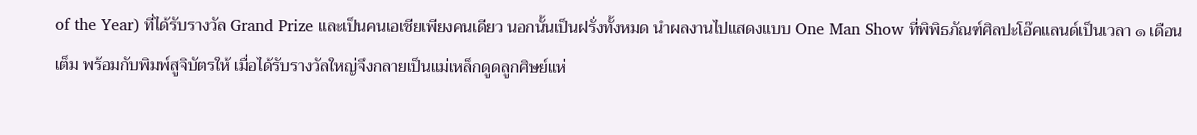of the Year) ที่ได้รับรางวัล Grand Prize และเป็นคนเอเชียเพียงคนเดียว นอกนั้นเป็นฝรั่งทั้งหมด นำผลงานไปแสดงแบบ One Man Show ที่พิพิธภัณฑ์ศิลปะโอ๊คแลนด์เป็นเวลา ๑ เดือนเต็ม พร้อมกับพิมพ์สูจิบัตรให้ เมื่อได้รับรางวัลใหญ่จึงกลายเป็นแม่เหล็กดูดลูกศิษย์แห่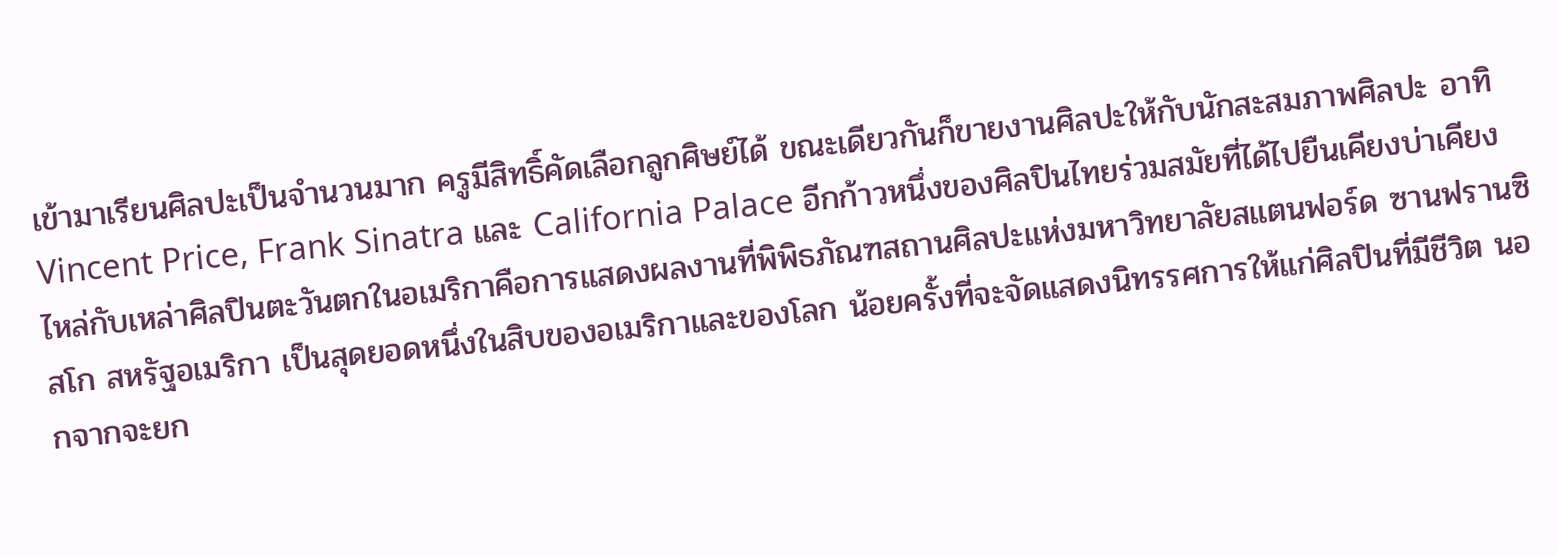เข้ามาเรียนศิลปะเป็นจำนวนมาก ครูมีสิทธิ์คัดเลือกลูกศิษย์ได้ ขณะเดียวกันก็ขายงานศิลปะให้กับนักสะสมภาพศิลปะ อาทิ Vincent Price, Frank Sinatra และ California Palace อีกก้าวหนึ่งของศิลปินไทยร่วมสมัยที่ได้ไปยืนเคียงบ่าเคียงไหล่กับเหล่าศิลปินตะวันตกในอเมริกาคือการแสดงผลงานที่พิพิธภัณฑสถานศิลปะแห่งมหาวิทยาลัยสแตนฟอร์ด ซานฟรานซิสโก สหรัฐอเมริกา เป็นสุดยอดหนึ่งในสิบของอเมริกาและของโลก น้อยครั้งที่จะจัดแสดงนิทรรศการให้แก่ศิลปินที่มีชีวิต นอกจากจะยก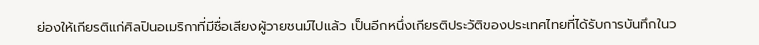ย่องให้เกียรติแก่ศิลปินอเมริกาที่มีชื่อเสียงผู้วายชนม์ไปแล้ว เป็นอีกหนึ่งเกียรติประวัติของประเทศไทยที่ได้รับการบันทึกในว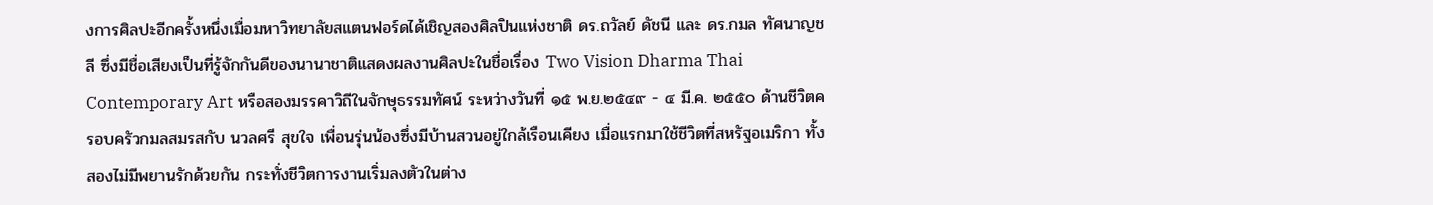งการศิลปะอีกครั้งหนึ่งเมื่อมหาวิทยาลัยสแตนฟอร์ดได้เชิญสองศิลปินแห่งชาติ ดร.ถวัลย์ ดัชนี และ ดร.กมล ทัศนาญชลี ซึ่งมีชื่อเสียงเป็นที่รู้จักกันดีของนานาชาติแสดงผลงานศิลปะในชื่อเรื่อง Two Vision Dharma Thai Contemporary Art หรือสองมรรคาวิถีในจักษุธรรมทัศน์ ระหว่างวันที่ ๑๕ พ.ย.๒๕๔๙ - ๔ มี.ค. ๒๕๕๐ ด้านชีวิตครอบครัวกมลสมรสกับ นวลศรี สุขใจ เพื่อนรุ่นน้องซึ่งมีบ้านสวนอยู่ใกล้เรือนเคียง เมื่อแรกมาใช้ชีวิตที่สหรัฐอเมริกา ทั้งสองไม่มีพยานรักด้วยกัน กระทั่งชีวิตการงานเริ่มลงตัวในต่าง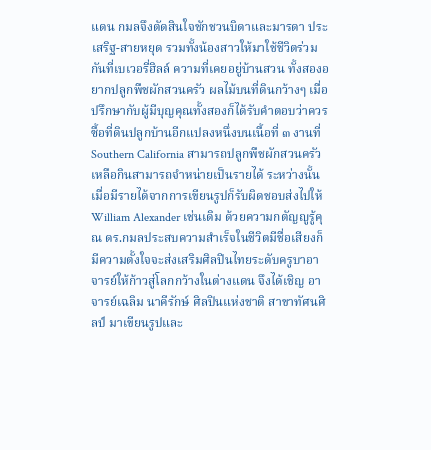แดน กมลจึงตัดสินใจชักชวนบิดาและมารดา ประเสริฐ-สายหยุด รวมทั้งน้องสาวให้มาใช้ชีวิตร่วมกันที่เบเวอรี่ฮิลล์ ความที่เคยอยู่บ้านสวน ทั้งสองอยากปลูกพืชผักสวนครัว ผลไม้บนที่ดินกว้างๆ เมื่อปรึกษากับผู้มีบุญคุณทั้งสองก็ได้รับคำตอบว่าควรซื้อที่ดินปลูกบ้านอีกแปลงหนึ่งบนเนื้อที่ ๓ งานที่ Southern California สามารถปลูกพืชผักสวนครัวเหลือกินสามารถจำหน่ายเป็นรายได้ ระหว่างนั้นเมื่อมีรายได้จากการเขียนรูปก็รับผิดชอบส่งไปให้ William Alexander เช่นเดิม ด้วยความกตัญญูรู้คุณ ดร.กมลประสบความสำเร็จในชีวิตมีชื่อเสียงก็มีความตั้งใจจะส่งเสริมศิลปินไทยระดับครูบาอาจารย์ให้ก้าวสู่โลกกว้างในต่างแดน จึงได้เชิญ อาจารย์เฉลิม นาคีรักษ์ ศิลปินแห่งชาติ สาขาทัศนศิลป์ มาเขียนรูปและ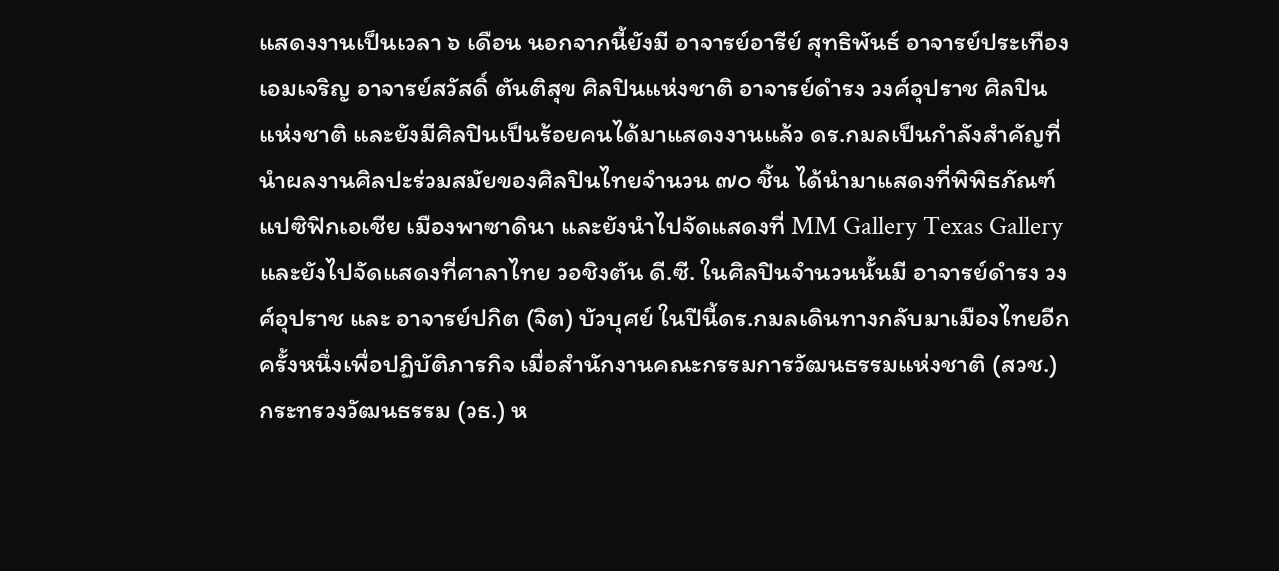แสดงงานเป็นเวลา ๖ เดือน นอกจากนี้ยังมี อาจารย์อารีย์ สุทธิพันธ์ อาจารย์ประเทือง เอมเจริญ อาจารย์สวัสดิ์ ตันติสุข ศิลปินแห่งชาติ อาจารย์ดำรง วงศ์อุปราช ศิลปินแห่งชาติ และยังมีศิลปินเป็นร้อยคนได้มาแสดงงานแล้ว ดร.กมลเป็นกำลังสำคัญที่นำผลงานศิลปะร่วมสมัยของศิลปินไทยจำนวน ๗๐ ชิ้น ได้นำมาแสดงที่พิพิธภัณฑ์แปซิฟิกเอเชีย เมืองพาซาดินา และยังนำไปจัดแสดงที่ MM Gallery Texas Gallery และยังไปจัดแสดงที่ศาลาไทย วอชิงตัน ดี.ซี. ในศิลปินจำนวนนั้นมี อาจารย์ดำรง วงศ์อุปราช และ อาจารย์ปกิต (จิต) บัวบุศย์ ในปีนี้ดร.กมลเดินทางกลับมาเมืองไทยอีกครั้งหนึ่งเพื่อปฏิบัติภารกิจ เมื่อสำนักงานคณะกรรมการวัฒนธรรมแห่งชาติ (สวช.) กระทรวงวัฒนธรรม (วธ.) ห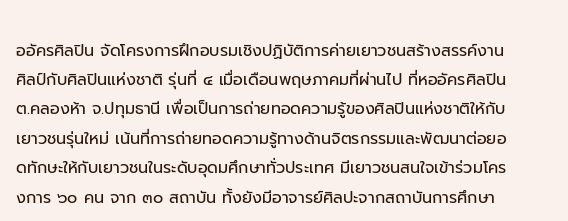ออัครศิลปิน จัดโครงการฝึกอบรมเชิงปฏิบัติการค่ายเยาวชนสร้างสรรค์งานศิลป์กับศิลปินแห่งชาติ รุ่นที่ ๔ เมื่อเดือนพฤษภาคมที่ผ่านไป ที่หออัครศิลปิน ต.คลองห้า จ.ปทุมธานี เพื่อเป็นการถ่ายทอดความรู้ของศิลปินแห่งชาติให้กับเยาวชนรุ่นใหม่ เน้นที่การถ่ายทอดความรู้ทางด้านจิตรกรรมและพัฒนาต่อยอดทักษะให้กับเยาวชนในระดับอุดมศึกษาทั่วประเทศ มีเยาวชนสนใจเข้าร่วมโครงการ ๖๐ คน จาก ๓๐ สถาบัน ทั้งยังมีอาจารย์ศิลปะจากสถาบันการศึกษา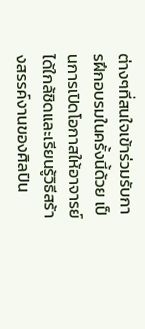ต่างๆที่สนใจเข้าร่วมรับการฝึกอบรมในครั้งนี้ด้วย เป็นการเปิดโอกาสให้อาจารย์ได้ใกล้ชิดและเรียนรู้วิธีสร้างสรรค์งานของศิลปิน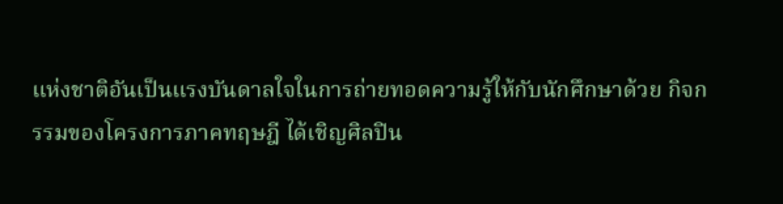แห่งชาติอันเป็นแรงบันดาลใจในการถ่ายทอดความรู้ให้กับนักศึกษาด้วย กิจกรรมของโครงการภาคทฤษฎี ได้เชิญศิลปิน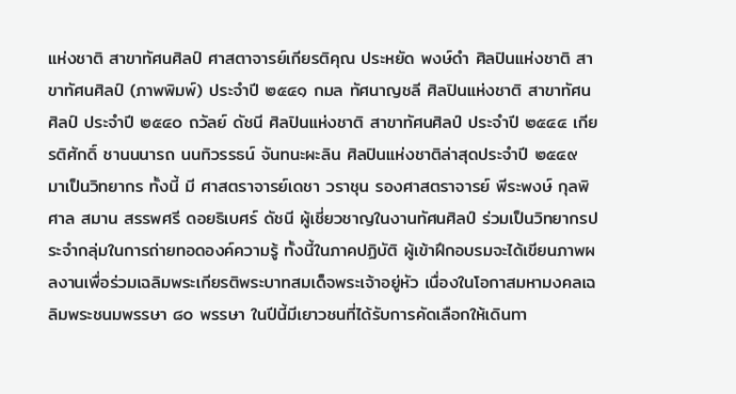แห่งชาติ สาขาทัศนศิลป์ ศาสตาจารย์เกียรติคุณ ประหยัด พงษ์ดำ ศิลปินแห่งชาติ สาขาทัศนศิลป์ (ภาพพิมพ์) ประจำปี ๒๕๔๑ กมล ทัศนาญชลี ศิลปินแห่งชาติ สาขาทัศนศิลป์ ประจำปี ๒๕๔๐ ถวัลย์ ดัชนี ศิลปินแห่งชาติ สาขาทัศนศิลป์ ประจำปี ๒๕๔๔ เกียรติศักดิ์ ชานนนารถ นนทิวรรธน์ จันทนะผะลิน ศิลปินแห่งชาติล่าสุดประจำปี ๒๕๔๙ มาเป็นวิทยากร ทั้งนี้ มี ศาสตราจารย์เดชา วราชุน รองศาสตราจารย์ พีระพงษ์ กุลพิศาล สมาน สรรพศรี ดอยธิเบศร์ ดัชนี ผู้เชี่ยวชาญในงานทัศนศิลป์ ร่วมเป็นวิทยากรประจำกลุ่มในการถ่ายทอดองค์ความรู้ ทั้งนี้ในภาคปฏิบัติ ผู้เข้าฝึกอบรมจะได้เขียนภาพผลงานเพื่อร่วมเฉลิมพระเกียรติพระบาทสมเด็จพระเจ้าอยู่หัว เนื่องในโอกาสมหามงคลเฉลิมพระชนมพรรษา ๘๐ พรรษา ในปีนี้มีเยาวชนที่ได้รับการคัดเลือกให้เดินทา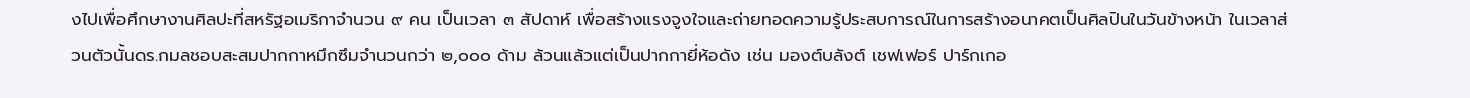งไปเพื่อศึกษางานศิลปะที่สหรัฐอเมริกาจำนวน ๙ คน เป็นเวลา ๓ สัปดาห์ เพื่อสร้างแรงจูงใจและถ่ายทอดความรู้ประสบการณ์ในการสร้างอนาคตเป็นศิลปินในวันข้างหน้า ในเวลาส่วนตัวนั้นดร.กมลชอบสะสมปากกาหมึกซึมจำนวนกว่า ๒,๐๐๐ ด้าม ล้วนแล้วแต่เป็นปากกายี่ห้อดัง เช่น มองต์บลังต์ เชฟเฟอร์ ปาร์กเกอ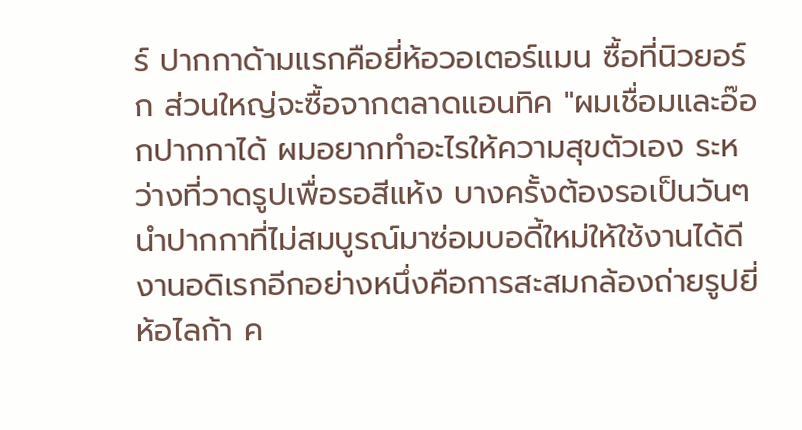ร์ ปากกาด้ามแรกคือยี่ห้อวอเตอร์แมน ซื้อที่นิวยอร์ก ส่วนใหญ่จะซื้อจากตลาดแอนทิค "ผมเชื่อมและอ๊อกปากกาได้ ผมอยากทำอะไรให้ความสุขตัวเอง ระหว่างที่วาดรูปเพื่อรอสีแห้ง บางครั้งต้องรอเป็นวันๆ นำปากกาที่ไม่สมบูรณ์มาซ่อมบอดี้ใหม่ให้ใช้งานได้ดี งานอดิเรกอีกอย่างหนึ่งคือการสะสมกล้องถ่ายรูปยี่ห้อไลก้า ค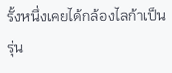รั้งหนึ่งเคยได้กล้องไลก้าเป็นรุ่น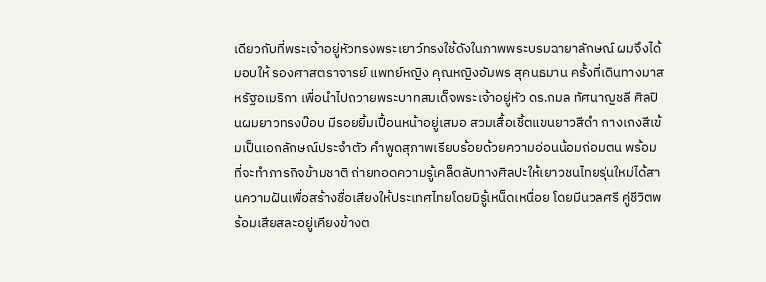เดียวกับที่พระเจ้าอยู่หัวทรงพระเยาว์ทรงใช้ดังในภาพพระบรมฉายาลักษณ์ ผมจึงได้มอบให้ รองศาสตราจารย์ แพทย์หญิง คุณหญิงอัมพร สุคนธมาน ครั้งที่เดินทางมาสหรัฐอเมริกา เพื่อนำไปถวายพระบาทสมเด็จพระเจ้าอยู่หัว ดร.กมล ทัศนาญชลี ศิลปินผมยาวทรงบ๊อบ มีรอยยิ้มเปื้อนหน้าอยู่เสมอ สวมเสื้อเชิ้ตแขนยาวสีดำ กางเกงสีเข้มเป็นเอกลักษณ์ประจำตัว คำพูดสุภาพเรียบร้อยด้วยความอ่อนน้อมถ่อมตน พร้อมที่จะทำภารกิจข้ามชาติ ถ่ายทอดความรู้เคล็ดลับทางศิลปะให้เยาวชนไทยรุ่นใหม่ได้สานความฝันเพื่อสร้างชื่อเสียงให้ประเทศไทยโดยมิรู้เหน็ดเหนื่อย โดยมีนวลศรี คู่ชีวิตพร้อมเสียสละอยู่เคียงข้างต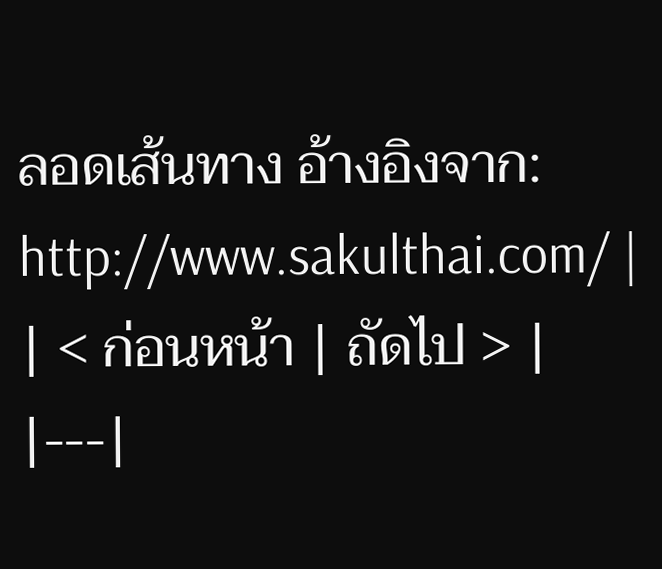ลอดเส้นทาง อ้างอิงจาก: http://www.sakulthai.com/ |
| < ก่อนหน้า | ถัดไป > |
|---|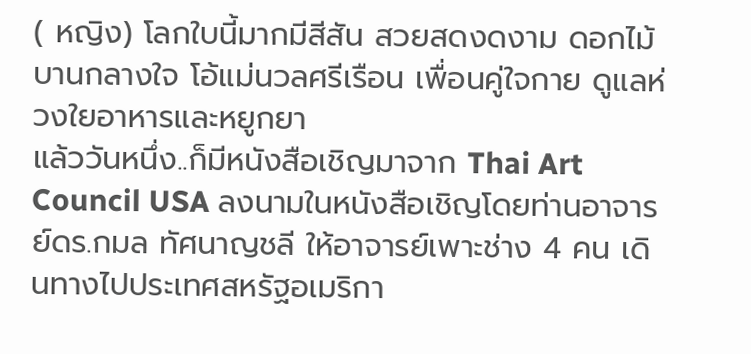( หญิง) โลกใบนี้มากมีสีสัน สวยสดงดงาม ดอกไม้บานกลางใจ โอ้แม่นวลศรีเรือน เพื่อนคู่ใจกาย ดูแลห่วงใยอาหารและหยูกยา
แล้ววันหนึ่ง..ก็มีหนังสือเชิญมาจาก Thai Art Council USA ลงนามในหนังสือเชิญโดยท่านอาจารย์ดร.กมล ทัศนาญชลี ให้อาจารย์เพาะช่าง 4 คน เดินทางไปประเทศสหรัฐอเมริกา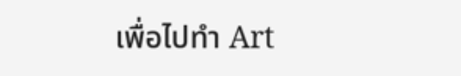เพื่อไปทำ Art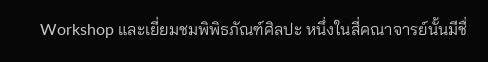Workshop และเยี่ยมชมพิพิธภัณฑ์ศิลปะ หนึ่งในสี่คณาจารย์นั้นมีชื่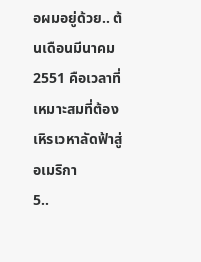อผมอยู่ด้วย.. ต้นเดือนมีนาคม 2551 คือเวลาที่เหมาะสมที่ต้องเหิรเวหาลัดฟ้าสู่อเมริกา
5..